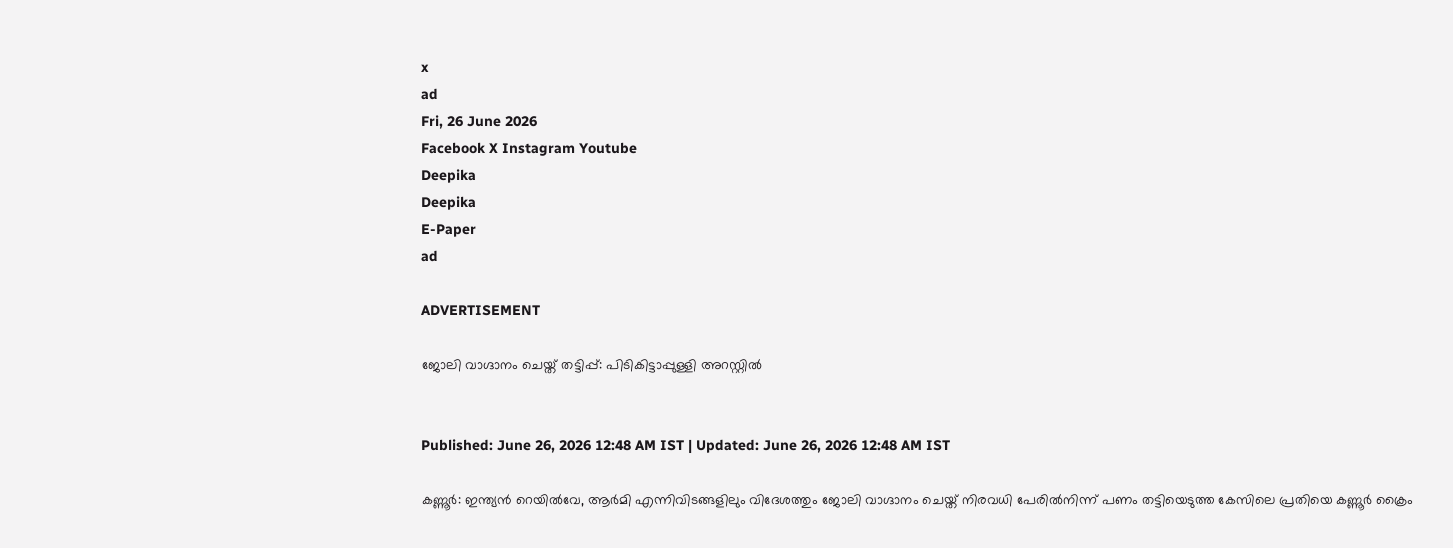x
ad
Fri, 26 June 2026
Facebook X Instagram Youtube
Deepika
Deepika
E-Paper
ad

ADVERTISEMENT

ജോലി വാഗ്ദാനം ചെയ്ത് തട്ടിപ്പ്: പിടികിട്ടാപ്പുള്ളി അറസ്റ്റിൽ


Published: June 26, 2026 12:48 AM IST | Updated: June 26, 2026 12:48 AM IST

കണ്ണൂർ: ഇന്ത്യൻ റെയിൽവേ, ആർമി എന്നിവിടങ്ങളിലും വിദേശത്തും ജോലി വാഗ്ദാനം ചെയ്ത് നിരവധി പേരിൽനിന്ന് പണം തട്ടിയെടുത്ത കേസിലെ പ്രതിയെ കണ്ണൂർ ക്രൈം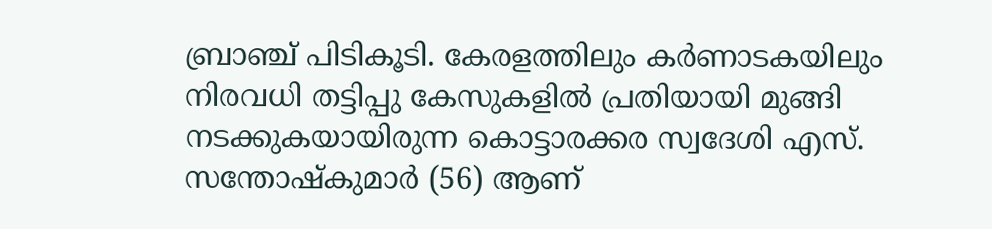ബ്രാഞ്ച് പിടികൂടി. കേരളത്തിലും കർണാടകയിലും നിരവധി തട്ടിപ്പു കേസുകളിൽ പ്രതിയായി മുങ്ങി നടക്കുകയായിരുന്ന കൊട്ടാരക്കര സ്വദേശി എസ്. സന്തോഷ്‌കുമാർ (56) ആണ്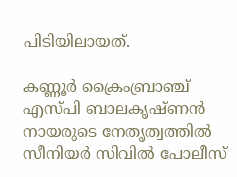പിടിയിലായത്.

കണ്ണൂർ ക്രൈംബ്രാഞ്ച് എസ്പി ബാലകൃഷ്ണൻ നായരുടെ നേതൃത്വത്തിൽ സീനിയർ സിവിൽ പോലീസ്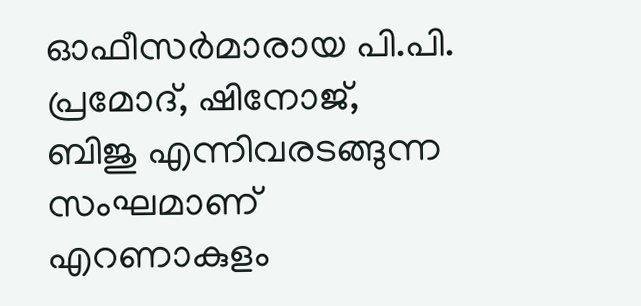ഓഫീസർമാരായ പി.പി. പ്രമോദ്, ഷിനോജ്, ബിജു എന്നിവരടങ്ങുന്ന സംഘമാണ് എറണാകുളം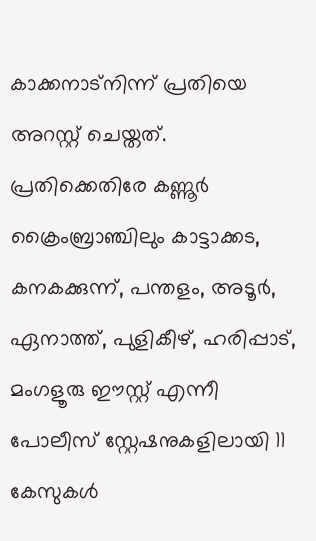കാക്കനാട്നിന്ന് പ്രതിയെ അറസ്റ്റ് ചെയ്തത്. പ്രതിക്കെതിരേ കണ്ണൂർ ക്രൈംബ്രാഞ്ചിലും കാട്ടാക്കട, കനകക്കുന്ന്, പന്തളം, അടൂർ, ഏനാത്ത്, പുളികീഴ്, ഹരിപ്പാട്, മംഗളൂരു ഈസ്റ്റ്‌ എന്നീ പോലീസ് സ്റ്റേഷനുകളിലായി 11 കേസുകൾ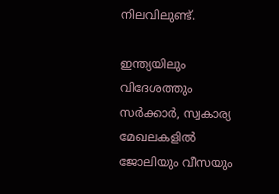നിലവിലുണ്ട്.

ഇന്ത്യയിലും വിദേശത്തും സർക്കാർ, സ്വകാര്യ മേഖലകളിൽ ജോലിയും വീസയും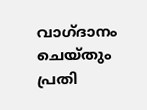വാഗ്ദാനം ചെയ്തും പ്രതി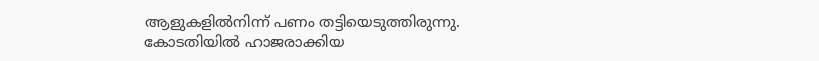ആളുകളിൽനിന്ന് പണം തട്ടിയെടുത്തിരുന്നു. കോടതിയിൽ ഹാജരാക്കിയ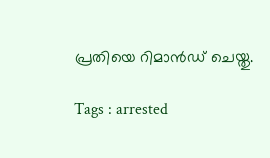പ്രതിയെ റിമാൻഡ് ചെയ്തു.

Tags : arrested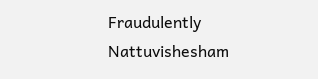Fraudulently Nattuvishesham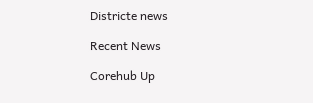Districte news

Recent News

Corehub Up